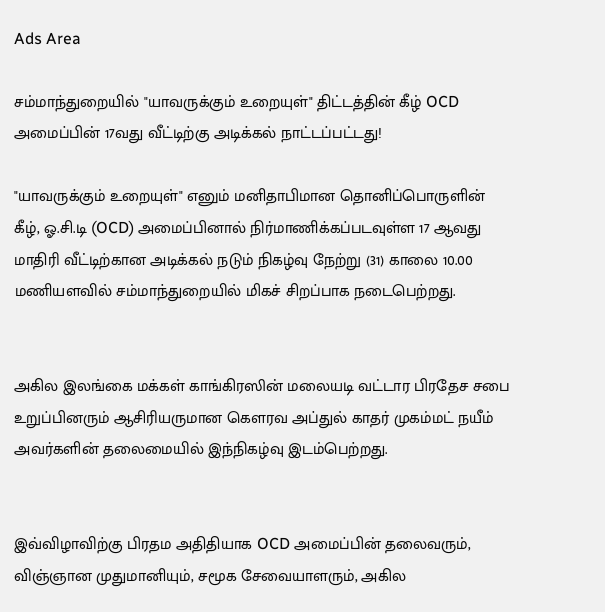Ads Area

சம்மாந்துறையில் "யாவருக்கும் உறையுள்" திட்டத்தின் கீழ் OCD அமைப்பின் 17வது வீட்டிற்கு அடிக்கல் நாட்டப்பட்டது!

"யாவருக்கும் உறையுள்" எனும் மனிதாபிமான தொனிப்பொருளின் கீழ், ஓ.சி.டி (OCD) அமைப்பினால் நிர்மாணிக்கப்படவுள்ள 17 ஆவது மாதிரி வீட்டிற்கான அடிக்கல் நடும் நிகழ்வு நேற்று (31) காலை 10.00 மணியளவில் சம்மாந்துறையில் மிகச் சிறப்பாக நடைபெற்றது.


அகில இலங்கை மக்கள் காங்கிரஸின் மலையடி வட்டார பிரதேச சபை உறுப்பினரும் ஆசிரியருமான கௌரவ அப்துல் காதர் முகம்மட் நயீம் அவர்களின் தலைமையில் இந்நிகழ்வு இடம்பெற்றது.


இவ்விழாவிற்கு பிரதம அதிதியாக OCD அமைப்பின் தலைவரும், விஞ்ஞான முதுமானியும், சமூக சேவையாளரும், அகில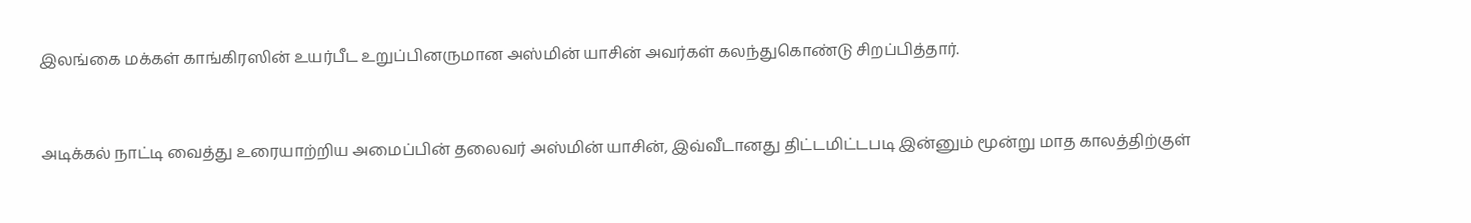இலங்கை மக்கள் காங்கிரஸின் உயர்பீட உறுப்பினருமான அஸ்மின் யாசின் அவர்கள் கலந்துகொண்டு சிறப்பித்தார்.


அடிக்கல் நாட்டி வைத்து உரையாற்றிய அமைப்பின் தலைவர் அஸ்மின் யாசின், இவ்வீடானது திட்டமிட்டபடி இன்னும் மூன்று மாத காலத்திற்குள்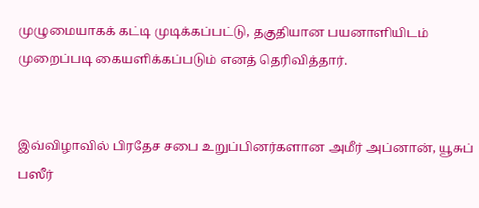முழுமையாகக் கட்டி முடிக்கப்பட்டு, தகுதியான பயனாளியிடம் முறைப்படி கையளிக்கப்படும் எனத் தெரிவித்தார்.


இவ்விழாவில் பிரதேச சபை உறுப்பினர்களான அமீர் அப்னான், யூசுப் பஸீர்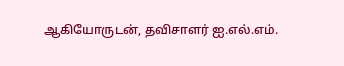ஆகியோருடன், தவிசாளர் ஐ.எல்.எம்.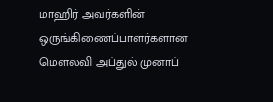மாஹிர் அவர்களின் ஒருங்கிணைப்பாளர்களான மௌலவி அப்துல் முனாப்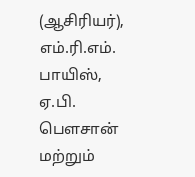(ஆசிரியர்), எம்.ரி.எம். பாயிஸ், ஏ.பி. பௌசான் மற்றும்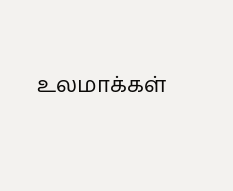உலமாக்கள்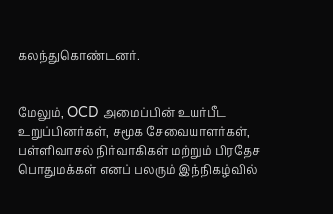கலந்துகொண்டனர்.


மேலும், OCD அமைப்பின் உயர்பீட உறுப்பினர்கள், சமூக சேவையாளர்கள், பள்ளிவாசல் நிர்வாகிகள் மற்றும் பிரதேச பொதுமக்கள் எனப் பலரும் இந்நிகழ்வில்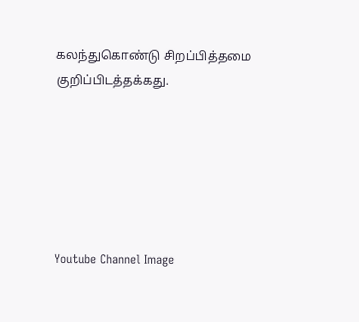கலந்துகொண்டு சிறப்பித்தமை குறிப்பிடத்தக்கது.






Youtube Channel Image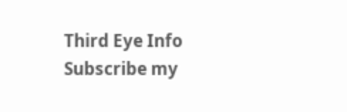Third Eye Info Subscribe my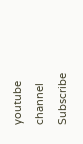youtube channel
Subscribe